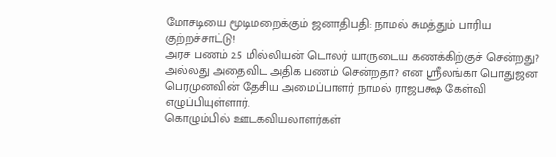மோசடியை மூடிமறைக்கும் ஜனாதிபதி: நாமல் சுமத்தும் பாரிய குற்றச்சாட்டு!
அரச பணம் 2.5 மில்லியன் டொலர் யாருடைய கணக்கிற்குச் சென்றது? அல்லது அதைவிட அதிக பணம் சென்றதா? என ஸ்ரீலங்கா பொதுஜன பெரமுனவின் தேசிய அமைப்பாளர் நாமல் ராஜபக்ஷ கேள்வி எழுப்பியுள்ளார்.
கொழும்பில் ஊடகவியலாளர்கள்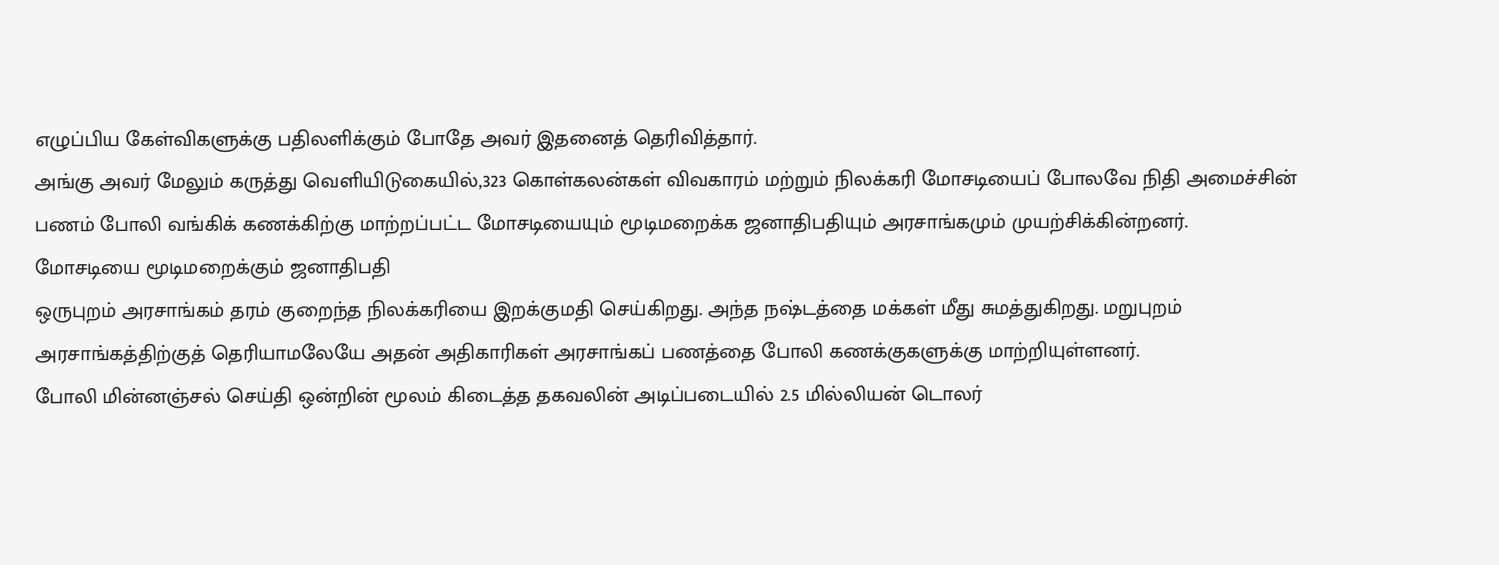எழுப்பிய கேள்விகளுக்கு பதிலளிக்கும் போதே அவர் இதனைத் தெரிவித்தார்.
அங்கு அவர் மேலும் கருத்து வெளியிடுகையில்,323 கொள்கலன்கள் விவகாரம் மற்றும் நிலக்கரி மோசடியைப் போலவே நிதி அமைச்சின் பணம் போலி வங்கிக் கணக்கிற்கு மாற்றப்பட்ட மோசடியையும் மூடிமறைக்க ஜனாதிபதியும் அரசாங்கமும் முயற்சிக்கின்றனர்.
மோசடியை மூடிமறைக்கும் ஜனாதிபதி
ஒருபுறம் அரசாங்கம் தரம் குறைந்த நிலக்கரியை இறக்குமதி செய்கிறது. அந்த நஷ்டத்தை மக்கள் மீது சுமத்துகிறது. மறுபுறம் அரசாங்கத்திற்குத் தெரியாமலேயே அதன் அதிகாரிகள் அரசாங்கப் பணத்தை போலி கணக்குகளுக்கு மாற்றியுள்ளனர்.
போலி மின்னஞ்சல் செய்தி ஒன்றின் மூலம் கிடைத்த தகவலின் அடிப்படையில் 2.5 மில்லியன் டொலர்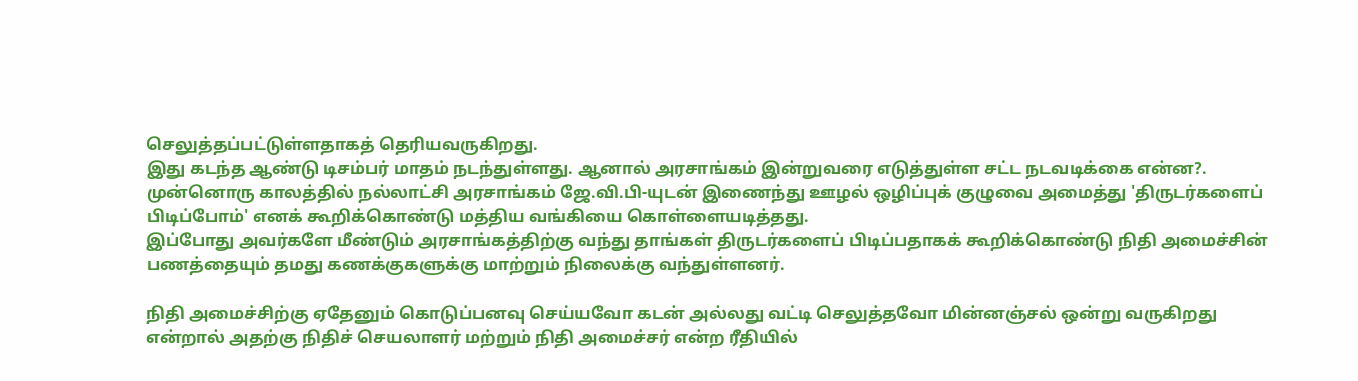செலுத்தப்பட்டுள்ளதாகத் தெரியவருகிறது.
இது கடந்த ஆண்டு டிசம்பர் மாதம் நடந்துள்ளது. ஆனால் அரசாங்கம் இன்றுவரை எடுத்துள்ள சட்ட நடவடிக்கை என்ன?.
முன்னொரு காலத்தில் நல்லாட்சி அரசாங்கம் ஜே.வி.பி-யுடன் இணைந்து ஊழல் ஒழிப்புக் குழுவை அமைத்து 'திருடர்களைப் பிடிப்போம்' எனக் கூறிக்கொண்டு மத்திய வங்கியை கொள்ளையடித்தது.
இப்போது அவர்களே மீண்டும் அரசாங்கத்திற்கு வந்து தாங்கள் திருடர்களைப் பிடிப்பதாகக் கூறிக்கொண்டு நிதி அமைச்சின் பணத்தையும் தமது கணக்குகளுக்கு மாற்றும் நிலைக்கு வந்துள்ளனர்.

நிதி அமைச்சிற்கு ஏதேனும் கொடுப்பனவு செய்யவோ கடன் அல்லது வட்டி செலுத்தவோ மின்னஞ்சல் ஒன்று வருகிறது என்றால் அதற்கு நிதிச் செயலாளர் மற்றும் நிதி அமைச்சர் என்ற ரீதியில்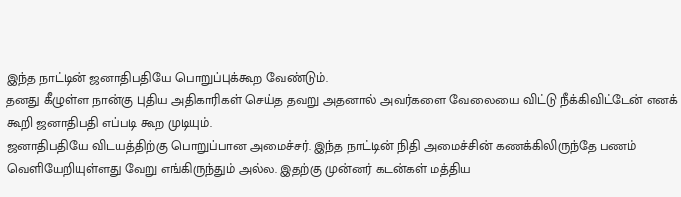இந்த நாட்டின் ஜனாதிபதியே பொறுப்புக்கூற வேண்டும்.
தனது கீழுள்ள நான்கு புதிய அதிகாரிகள் செய்த தவறு அதனால் அவர்களை வேலையை விட்டு நீக்கிவிட்டேன் எனக் கூறி ஜனாதிபதி எப்படி கூற முடியும்.
ஜனாதிபதியே விடயத்திற்கு பொறுப்பான அமைச்சர். இந்த நாட்டின் நிதி அமைச்சின் கணக்கிலிருந்தே பணம் வெளியேறியுள்ளது வேறு எங்கிருந்தும் அல்ல. இதற்கு முன்னர் கடன்கள் மத்திய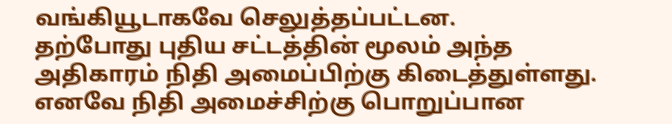வங்கியூடாகவே செலுத்தப்பட்டன.
தற்போது புதிய சட்டத்தின் மூலம் அந்த அதிகாரம் நிதி அமைப்பிற்கு கிடைத்துள்ளது. எனவே நிதி அமைச்சிற்கு பொறுப்பான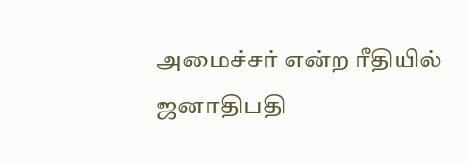அமைச்சர் என்ற ரீதியில் ஜனாதிபதி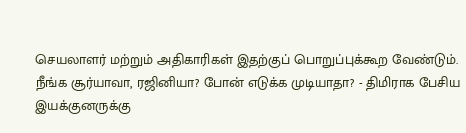செயலாளர் மற்றும் அதிகாரிகள் இதற்குப் பொறுப்புக்கூற வேண்டும்.
நீங்க சூர்யாவா, ரஜினியா? போன் எடுக்க முடியாதா? - திமிராக பேசிய இயக்குனருக்கு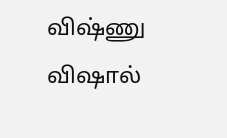விஷ்ணு விஷால்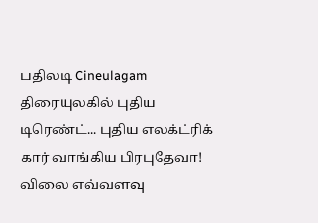பதிலடி Cineulagam
திரையுலகில் புதிய டிரெண்ட்... புதிய எலக்ட்ரிக் கார் வாங்கிய பிரபுதேவா! விலை எவ்வளவு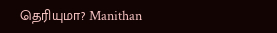தெரியுமா? Manithan